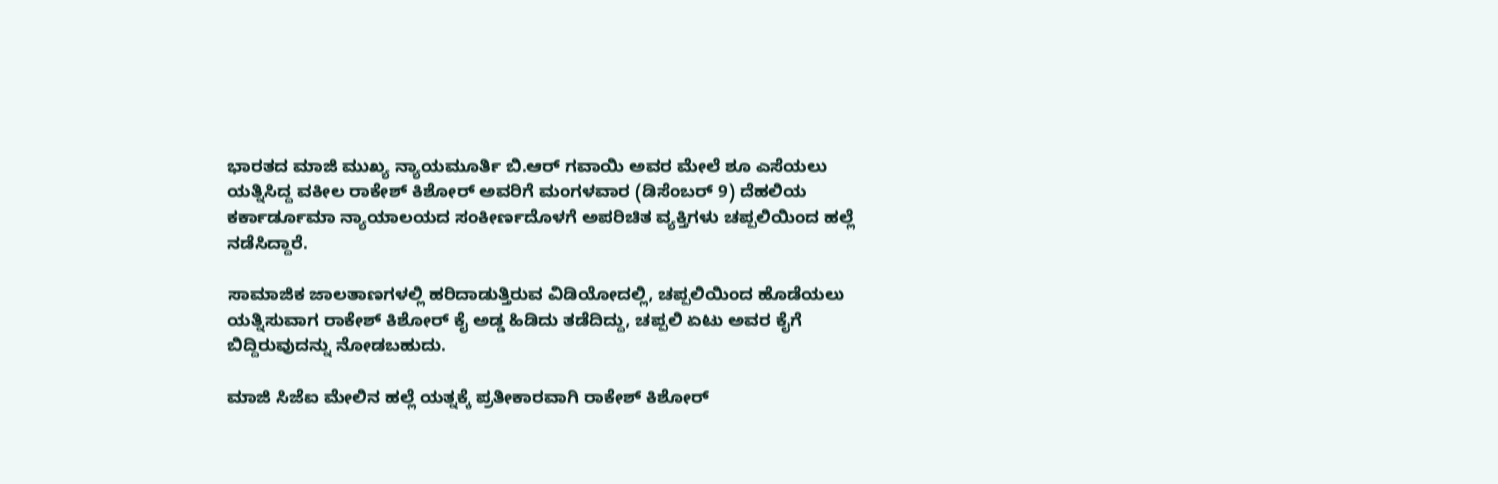ಭಾರತದ ಮಾಜಿ ಮುಖ್ಯ ನ್ಯಾಯಮೂರ್ತಿ ಬಿ.ಆರ್ ಗವಾಯಿ ಅವರ ಮೇಲೆ ಶೂ ಎಸೆಯಲು ಯತ್ನಿಸಿದ್ದ ವಕೀಲ ರಾಕೇಶ್ ಕಿಶೋರ್ ಅವರಿಗೆ ಮಂಗಳವಾರ (ಡಿಸೆಂಬರ್ 9) ದೆಹಲಿಯ ಕರ್ಕಾರ್ಡೂಮಾ ನ್ಯಾಯಾಲಯದ ಸಂಕೀರ್ಣದೊಳಗೆ ಅಪರಿಚಿತ ವ್ಯಕ್ತಿಗಳು ಚಪ್ಪಲಿಯಿಂದ ಹಲ್ಲೆ ನಡೆಸಿದ್ದಾರೆ.

ಸಾಮಾಜಿಕ ಜಾಲತಾಣಗಳಲ್ಲಿ ಹರಿದಾಡುತ್ತಿರುವ ವಿಡಿಯೋದಲ್ಲಿ, ಚಪ್ಪಲಿಯಿಂದ ಹೊಡೆಯಲು ಯತ್ನಿಸುವಾಗ ರಾಕೇಶ್ ಕಿಶೋರ್ ಕೈ ಅಡ್ಡ ಹಿಡಿದು ತಡೆದಿದ್ದು, ಚಪ್ಪಲಿ ಏಟು ಅವರ ಕೈಗೆ ಬಿದ್ದಿರುವುದನ್ನು ನೋಡಬಹುದು.

ಮಾಜಿ ಸಿಜೆಐ ಮೇಲಿನ ಹಲ್ಲೆ ಯತ್ನಕ್ಕೆ ಪ್ರತೀಕಾರವಾಗಿ ರಾಕೇಶ್ ಕಿಶೋರ್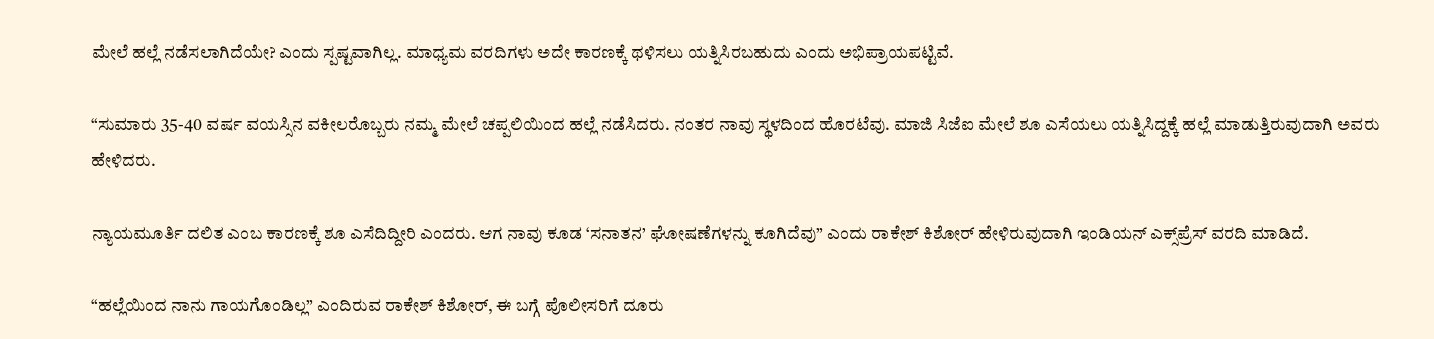ಮೇಲೆ ಹಲ್ಲೆ ನಡೆಸಲಾಗಿದೆಯೇ? ಎಂದು ಸ್ಪಷ್ಟವಾಗಿಲ್ಲ. ಮಾಧ್ಯಮ ವರದಿಗಳು ಅದೇ ಕಾರಣಕ್ಕೆ ಥಳಿಸಲು ಯತ್ನಿಸಿರಬಹುದು ಎಂದು ಅಭಿಪ್ರಾಯಪಟ್ಟಿವೆ.

“ಸುಮಾರು 35-40 ವರ್ಷ ವಯಸ್ಸಿನ ವಕೀಲರೊಬ್ಬರು ನಮ್ಮ ಮೇಲೆ ಚಪ್ಪಲಿಯಿಂದ ಹಲ್ಲೆ ನಡೆಸಿದರು. ನಂತರ ನಾವು ಸ್ಥಳದಿಂದ ಹೊರಟೆವು. ಮಾಜಿ ಸಿಜೆಐ ಮೇಲೆ ಶೂ ಎಸೆಯಲು ಯತ್ನಿಸಿದ್ದಕ್ಕೆ ಹಲ್ಲೆ ಮಾಡುತ್ತಿರುವುದಾಗಿ ಅವರು ಹೇಳಿದರು.

ನ್ಯಾಯಮೂರ್ತಿ ದಲಿತ ಎಂಬ ಕಾರಣಕ್ಕೆ ಶೂ ಎಸೆದಿದ್ದೀರಿ ಎಂದರು. ಆಗ ನಾವು ಕೂಡ ‘ಸನಾತನ’ ಘೋಷಣೆಗಳನ್ನು ಕೂಗಿದೆವು” ಎಂದು ರಾಕೇಶ್ ಕಿಶೋರ್ ಹೇಳಿರುವುದಾಗಿ ಇಂಡಿಯನ್‌ ಎಕ್ಸ್‌ಪ್ರೆಸ್ ವರದಿ ಮಾಡಿದೆ.

“ಹಲ್ಲೆಯಿಂದ ನಾನು ಗಾಯಗೊಂಡಿಲ್ಲ” ಎಂದಿರುವ ರಾಕೇಶ್ ಕಿಶೋರ್, ಈ ಬಗ್ಗೆ ಪೊಲೀಸರಿಗೆ ದೂರು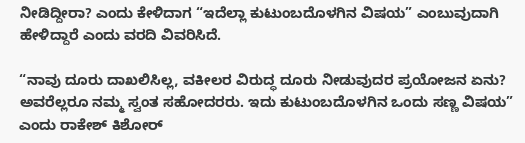ನೀಡಿದ್ದೀರಾ? ಎಂದು ಕೇಳಿದಾಗ “ಇದೆಲ್ಲಾ ಕುಟುಂಬದೊಳಗಿನ ವಿಷಯ” ಎಂಬುವುದಾಗಿ ಹೇಳಿದ್ದಾರೆ ಎಂದು ವರದಿ ವಿವರಿಸಿದೆ.

“ನಾವು ದೂರು ದಾಖಲಿಸಿಲ್ಲ, ವಕೀಲರ ವಿರುದ್ಧ ದೂರು ನೀಡುವುದರ ಪ್ರಯೋಜನ ಏನು? ಅವರೆಲ್ಲರೂ ನಮ್ಮ ಸ್ವಂತ ಸಹೋದರರು. ಇದು ಕುಟುಂಬದೊಳಗಿನ ಒಂದು ಸಣ್ಣ ವಿಷಯ” ಎಂದು ರಾಕೇಶ್ ಕಿಶೋರ್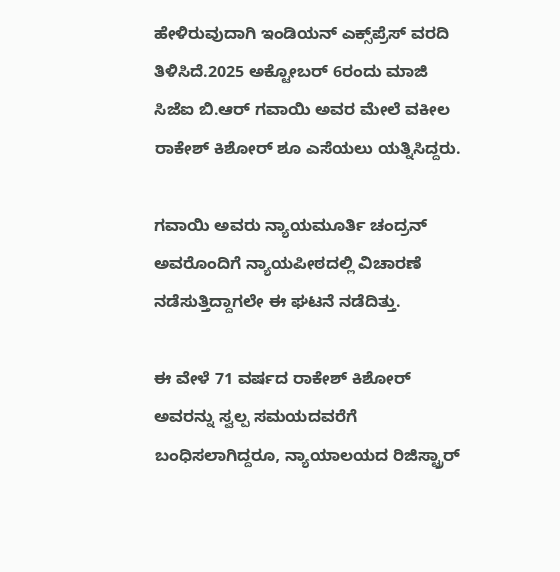ಹೇಳಿರುವುದಾಗಿ ಇಂಡಿಯನ್‌ ಎಕ್ಸ್‌ಪ್ರೆಸ್ ವರದಿ ತಿಳಿಸಿದೆ.2025 ಅಕ್ಟೋಬರ್ 6ರಂದು ಮಾಜಿ ಸಿಜೆಐ ಬಿ.ಆರ್ ಗವಾಯಿ ಅವರ ಮೇಲೆ ವಕೀಲ ರಾಕೇಶ್ ಕಿಶೋರ್ ಶೂ ಎಸೆಯಲು ಯತ್ನಿಸಿದ್ದರು.

ಗವಾಯಿ ಅವರು ನ್ಯಾಯಮೂರ್ತಿ ಚಂದ್ರನ್ ಅವರೊಂದಿಗೆ ನ್ಯಾಯಪೀಠದಲ್ಲಿ ವಿಚಾರಣೆ ನಡೆಸುತ್ತಿದ್ದಾಗಲೇ ಈ ಘಟನೆ ನಡೆದಿತ್ತು.

ಈ ವೇಳೆ 71 ವರ್ಷದ ರಾಕೇಶ್ ಕಿಶೋರ್ ಅವರನ್ನು ಸ್ವಲ್ಪ ಸಮಯದವರೆಗೆ ಬಂಧಿಸಲಾಗಿದ್ದರೂ, ನ್ಯಾಯಾಲಯದ ರಿಜಿಸ್ಟ್ರಾರ್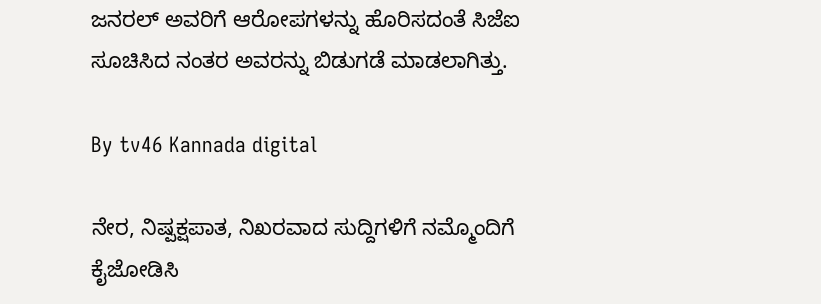ಜನರಲ್ ಅವರಿಗೆ ಆರೋಪಗಳನ್ನು ಹೊರಿಸದಂತೆ ಸಿಜೆಐ ಸೂಚಿಸಿದ ನಂತರ ಅವರನ್ನು ಬಿಡುಗಡೆ ಮಾಡಲಾಗಿತ್ತು.

By tv46 Kannada digital

ನೇರ, ನಿಷ್ಪಕ್ಷಪಾತ, ನಿಖರವಾದ ಸುದ್ದಿಗಳಿಗೆ ನಮ್ಮೊಂದಿಗೆ ಕೈಜೋಡಿಸಿ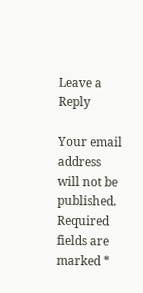Leave a Reply

Your email address will not be published. Required fields are marked *